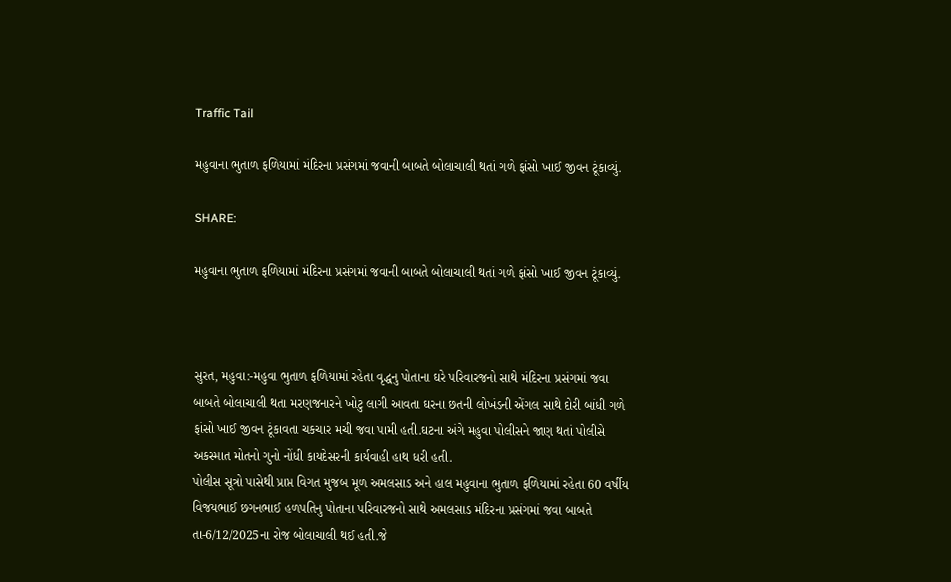Traffic Tail

મહુવાના ભુતાળ ફળિયામાં મંદિરના પ્રસંગમાં જવાની બાબતે બોલાચાલી થતાં ગળે ફાંસો ખાઈ જીવન ટૂંકાવ્યું.

SHARE:

મહુવાના ભુતાળ ફળિયામાં મંદિરના પ્રસંગમાં જવાની બાબતે બોલાચાલી થતાં ગળે ફાંસો ખાઈ જીવન ટૂંકાવ્યું.



સુરત, મહુવા:-મહુવા ભુતાળ ફળિયામાં રહેતા વૃદ્ધનુ પોતાના ઘરે પરિવારજનો સાથે મંદિરના પ્રસંગમાં જવા બાબતે બોલાચાલી થતા મરણજનારને ખોટુ લાગી આવતા ઘરના છતની લોખંડની એંગલ સાથે દોરી બાંધી ગળે ફાંસો ખાઈ જીવન ટૂંકાવતા ચકચાર મચી જવા પામી હતી.ઘટના અંગે મહુવા પોલીસને જાણ થતાં પોલીસે અકસ્માત મોતનો ગુનો નોંધી કાયદેસરની કાર્યવાહી હાથ ધરી હતી.
પોલીસ સૂત્રો પાસેથી પ્રાપ્ત વિગત મુજબ મૂળ અમલસાડ અને હાલ મહુવાના ભુતાળ ફળિયામાં રહેતા 60 વર્ષીય વિજયભાઈ છગનભાઈ હળપતિનુ પોતાના પરિવારજનો સાથે અમલસાડ મંદિરના પ્રસંગમાં જવા બાબતે તા-6/12/2025ના રોજ બોલાચાલી થઈ હતી.જે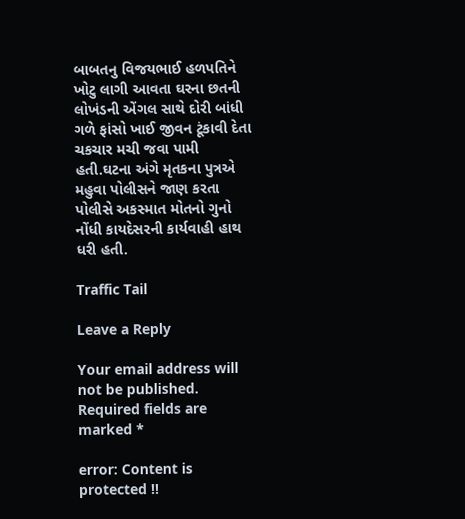બાબતનુ વિજયભાઈ હળપતિને ખોટુ લાગી આવતા ઘરના છતની લોખંડની એંગલ સાથે દોરી બાંધી ગળે ફાંસો ખાઈ જીવન ટૂંકાવી દેતા ચકચાર મચી જવા પામી હતી.ઘટના અંગે મૃતકના પુત્રએ મહુવા પોલીસને જાણ કરતા પોલીસે અકસ્માત મોતનો ગુનો નોંધી કાયદેસરની કાર્યવાહી હાથ ધરી હતી.

Traffic Tail

Leave a Reply

Your email address will not be published. Required fields are marked *

error: Content is protected !!